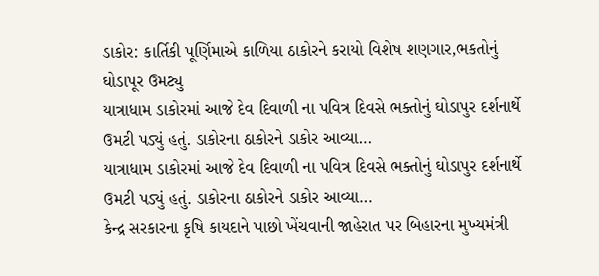ડાકોર: કાર્તિકી પૂર્ણિમાએ કાળિયા ઠાકોરને કરાયો વિશેષ શણગાર,ભકતોનું ઘોડાપૂર ઉમટ્યુ
યાત્રાધામ ડાકોરમાં આજે દેવ દિવાળી ના પવિત્ર દિવસે ભક્તોનું ઘોડાપુર દર્શનાર્થે ઉમટી પડ્યું હતું. ડાકોરના ઠાકોરને ડાકોર આવ્યા…
યાત્રાધામ ડાકોરમાં આજે દેવ દિવાળી ના પવિત્ર દિવસે ભક્તોનું ઘોડાપુર દર્શનાર્થે ઉમટી પડ્યું હતું. ડાકોરના ઠાકોરને ડાકોર આવ્યા…
કેન્દ્ર સરકારના કૃષિ કાયદાને પાછો ખેંચવાની જાહેરાત પર બિહારના મુખ્યમંત્રી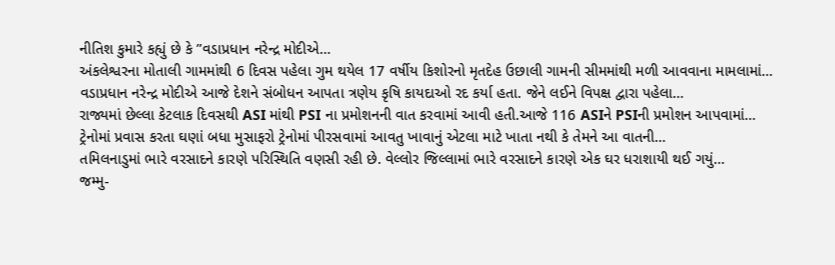નીતિશ કુમારે કહ્યું છે કે ”વડાપ્રધાન નરેન્દ્ર મોદીએ…
અંકલેશ્વરના મોતાલી ગામમાંથી 6 દિવસ પહેલા ગુમ થયેલ 17 વર્ષીય કિશોરનો મૃતદેહ ઉછાલી ગામની સીમમાંથી મળી આવવાના મામલામાં…
વડાપ્રધાન નરેન્દ્ર મોદીએ આજે દેશને સંબોધન આપતા ત્રણેય કૃષિ કાયદાઓ રદ કર્યા હતા. જેને લઈને વિપક્ષ દ્વારા પહેલા…
રાજ્યમાં છેલ્લા કેટલાક દિવસથી ASI માંથી PSI ના પ્રમોશનની વાત કરવામાં આવી હતી.આજે 116 ASIને PSIની પ્રમોશન આપવામાં…
ટ્રેનોમાં પ્રવાસ કરતા ઘણાં બધા મુસાફરો ટ્રેનોમાં પીરસવામાં આવતુ ખાવાનું એટલા માટે ખાતા નથી કે તેમને આ વાતની…
તમિલનાડુમાં ભારે વરસાદને કારણે પરિસ્થિતિ વણસી રહી છે. વેલ્લોર જિલ્લામાં ભારે વરસાદને કારણે એક ઘર ધરાશાયી થઈ ગયું…
જમ્મુ-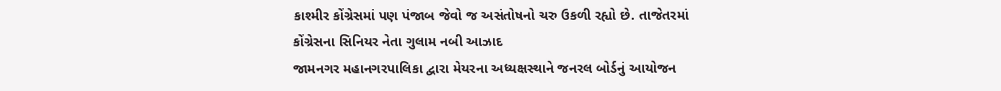કાશ્મીર કોંગ્રેસમાં પણ પંજાબ જેવો જ અસંતોષનો ચરુ ઉકળી રહ્યો છે. તાજેતરમાં કોંગ્રેસના સિનિયર નેતા ગુલામ નબી આઝાદ
જામનગર મહાનગરપાલિકા દ્વારા મેયરના અધ્યક્ષસ્થાને જનરલ બોર્ડનું આયોજન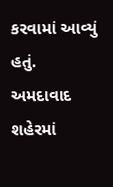કરવામાં આવ્યું હતું.
અમદાવાદ શહેરમાં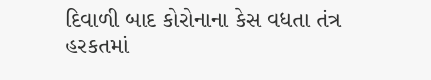દિવાળી બાદ કોરોનાના કેસ વધતા તંત્ર હરકતમાં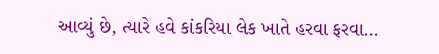આવ્યું છે, ત્યારે હવે કાંકરિયા લેક ખાતે હરવા ફરવા…